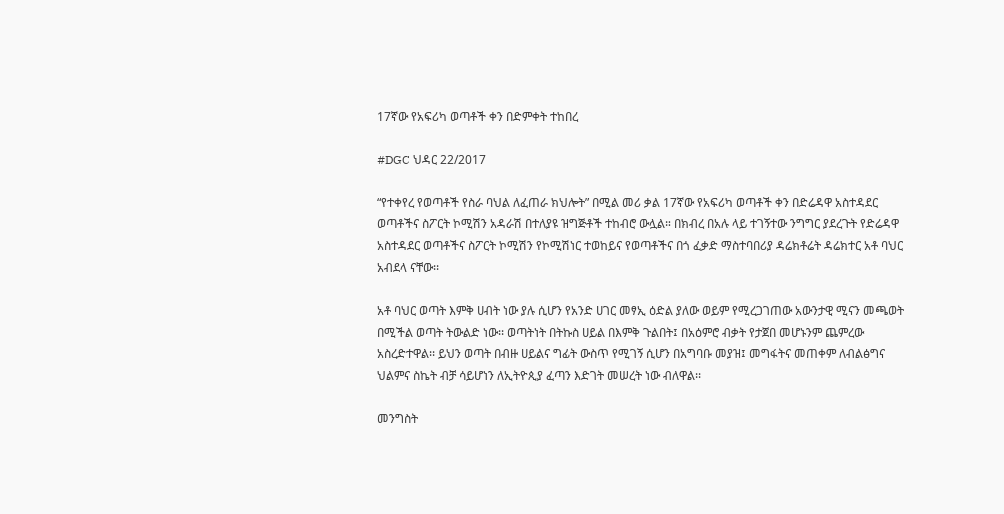17ኛው የአፍሪካ ወጣቶች ቀን በድምቀት ተከበረ

#DGC ህዳር 22/2017

“የተቀየረ የወጣቶች የስራ ባህል ለፈጠራ ክህሎት” በሚል መሪ ቃል 17ኛው የአፍሪካ ወጣቶች ቀን በድሬዳዋ አስተዳደር ወጣቶችና ስፖርት ኮሚሽን አዳራሽ በተለያዩ ዝግጅቶች ተከብሮ ውሏል። በክብረ በአሉ ላይ ተገኝተው ንግግር ያደረጉት የድሬዳዋ አስተዳደር ወጣቶችና ስፖርት ኮሚሽን የኮሚሽነር ተወከይና የወጣቶችና በጎ ፈቃድ ማስተባበሪያ ዳሬክቶሬት ዳሬክተር አቶ ባህር አብደላ ናቸው፡፡

አቶ ባህር ወጣት እምቅ ሀብት ነው ያሉ ሲሆን የአንድ ሀገር መፃኢ ዕድል ያለው ወይም የሚረጋገጠው አውንታዊ ሚናን መጫወት በሚችል ወጣት ትውልድ ነው፡፡ ወጣትነት በትኩስ ሀይል በእምቅ ጉልበት፤ በአዕምሮ ብቃት የታጀበ መሆኑንም ጨምረው አስረድተዋል፡፡ ይህን ወጣት በብዙ ሀይልና ግፊት ውስጥ የሚገኝ ሲሆን በአግባቡ መያዝ፤ መግፋትና መጠቀም ለብልፅግና ህልምና ስኬት ብቻ ሳይሆነን ለኢትዮጲያ ፈጣን እድገት መሠረት ነው ብለዋል፡፡

መንግስት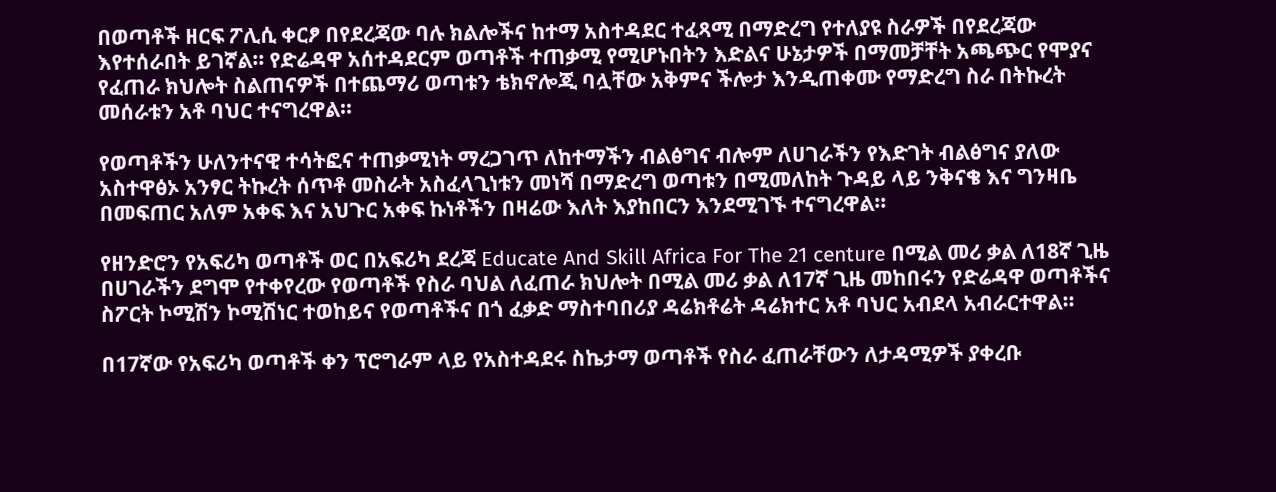በወጣቶች ዘርፍ ፖሊሲ ቀርፆ በየደረጃው ባሉ ክልሎችና ከተማ አስተዳደር ተፈጻሚ በማድረግ የተለያዩ ስራዎች በየደረጃው እየተሰራበት ይገኛል፡፡ የድሬዳዋ አሰተዳደርም ወጣቶች ተጠቃሚ የሚሆኑበትን እድልና ሁኔታዎች በማመቻቸት አጫጭር የሞያና የፈጠራ ክህሎት ስልጠናዎች በተጨማሪ ወጣቱን ቴክኖሎጂ ባሏቸው አቅምና ችሎታ እንዲጠቀሙ የማድረግ ስራ በትኩረት መሰራቱን አቶ ባህር ተናግረዋል፡፡

የወጣቶችን ሁለንተናዊ ተሳትፎና ተጠቃሚነት ማረጋገጥ ለከተማችን ብልፅግና ብሎም ለሀገራችን የእድገት ብልፅግና ያለው አስተዋፅኦ አንፃር ትኩረት ሰጥቶ መስራት አስፈላጊነቱን መነሻ በማድረግ ወጣቱን በሚመለከት ጉዳይ ላይ ንቅናቄ እና ግንዛቤ በመፍጠር አለም አቀፍ እና አህጉር አቀፍ ኩነቶችን በዛሬው እለት እያከበርን እንደሚገኙ ተናግረዋል፡፡

የዘንድሮን የአፍሪካ ወጣቶች ወር በአፍሪካ ደረጃ Educate And Skill Africa For The 21 centure በሚል መሪ ቃል ለ18ኛ ጊዜ በሀገራችን ደግሞ የተቀየረው የወጣቶች የስራ ባህል ለፈጠራ ክህሎት በሚል መሪ ቃል ለ17ኛ ጊዜ መከበሩን የድሬዳዋ ወጣቶችና ስፖርት ኮሚሽን ኮሚሽነር ተወከይና የወጣቶችና በጎ ፈቃድ ማስተባበሪያ ዳሬክቶሬት ዳሬክተር አቶ ባህር አብደላ አብራርተዋል፡፡

በ17ኛው የአፍሪካ ወጣቶች ቀን ፕሮግራም ላይ የአስተዳደሩ ስኬታማ ወጣቶች የስራ ፈጠራቸውን ለታዳሚዎች ያቀረቡ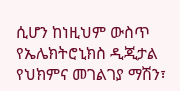ሲሆን ከነዚህም ውስጥ የኤሌክትሮኒክስ ዲጂታል የህክምና መገልገያ ማሽን፣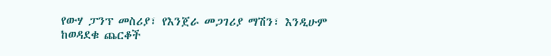የውሃ ፓንፕ መስሪያ፣ የእንጀራ መጋገሪያ ማሽን፣ እንዲሁም ከወዳደቁ ጨርቆች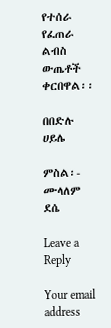የተሰራ የፈጠራ ልብስ ውጤቶች ቀርበዋል፡፡

በበድሉ ሀይሌ

ምስል፡- ሙላለም ደሴ

Leave a Reply

Your email address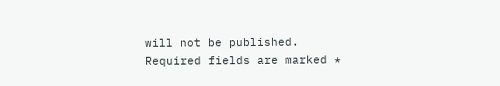will not be published. Required fields are marked *